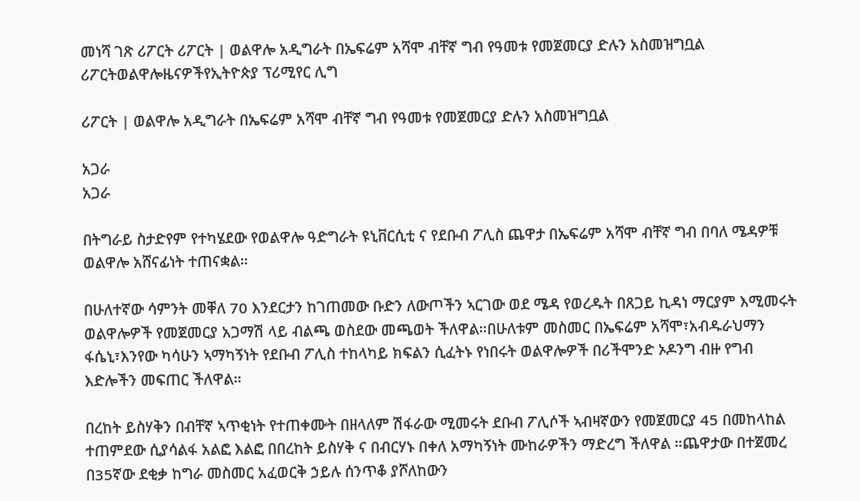መነሻ ገጽ ሪፖርት ሪፖርት | ወልዋሎ አዲግራት በኤፍሬም አሻሞ ብቸኛ ግብ የዓመቱ የመጀመርያ ድሉን አስመዝግቧል
ሪፖርትወልዋሎዜናዎችየኢትዮጵያ ፕሪሚየር ሊግ

ሪፖርት | ወልዋሎ አዲግራት በኤፍሬም አሻሞ ብቸኛ ግብ የዓመቱ የመጀመርያ ድሉን አስመዝግቧል

አጋራ
አጋራ

በትግራይ ስታድየም የተካሄደው የወልዋሎ ዓድግራት ዩኒቨርሲቲ ና የደቡብ ፖሊስ ጨዋታ በኤፍሬም አሻሞ ብቸኛ ግብ በባለ ሜዳዎቹ ወልዋሎ አሸናፊነት ተጠናቋል።

በሁለተኛው ሳምንት መቐለ 70 እንደርታን ከገጠመው ቡድን ለውጦችን ኣርገው ወደ ሜዳ የወረዱት በጸጋይ ኪዳነ ማርያም እሚመሩት ወልዋሎዎች የመጀመርያ አጋማሽ ላይ ብልጫ ወስደው መጫወት ችለዋል።በሁለቱም መስመር በኤፍሬም አሻሞ፣አብዱራህማን ፋሴኒ፣እንየው ካሳሁን ኣማካኝነት የደቡብ ፖሊስ ተከላካይ ክፍልን ሲፈትኑ የነበሩት ወልዋሎዎች በሪችሞንድ ኦዶንግ ብዙ የግብ እድሎችን መፍጠር ችለዋል።

በረከት ይስሃቅን በብቸኛ ኣጥቂነት የተጠቀሙት በዘላለም ሽፋራው ሚመሩት ደቡብ ፖሊሶች ኣብዛኛውን የመጀመርያ 45 በመከላከል ተጠምደው ሲያሳልፋ አልፎ እልፎ በበረከት ይስሃቅ ና በብርሃኑ በቀለ አማካኝነት ሙከራዎችን ማድረግ ችለዋል ።ጨዋታው በተጀመረ በ35ኛው ደቂቃ ከግራ መስመር አፈወርቅ ኃይሉ ሰንጥቆ ያሾለከውን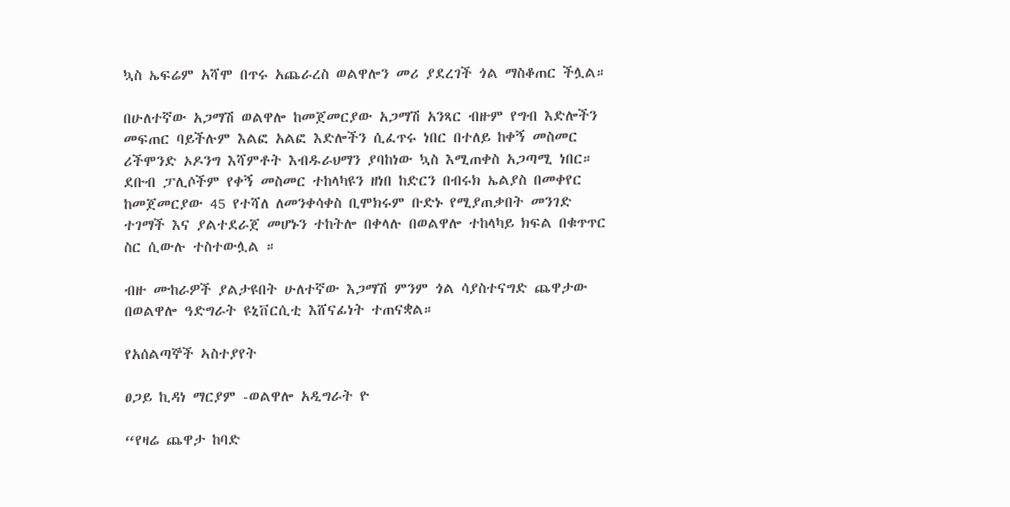ኳስ ኤፍሬም አሻሞ በጥሩ አጨራረስ ወልዋሎን መሪ ያደረገች ጎል ማስቆጠር ችሏል።

በሁለተኛው አጋማሽ ወልዋሎ ከመጀመርያው አጋማሽ አንጻር ብዙም የግብ እድሎችን መፍጠር ባይችሉም እልፎ አልፎ እድሎችን ሲፈጥሩ ነበር በተለይ ከቀኝ መስመር ሪችሞንድ ኦዶንግ እሻምቶት እብዱራህማን ያባከነው ኳስ እሚጠቀስ አጋጣሚ ነበር። ደቡብ ፓሊሶችም የቀኝ መስመር ተከላካዩን ዘነበ ከድርን በብሩክ ኤልያስ በመቀየር ከመጀመርያው 45 የተሻለ ለመንቀሳቀስ ቢሞክሩም ቡድኑ የሚያጠቃበት መንገድ ተገማች እና ያልተደራጀ መሆኑን ተከትሎ በቀላሉ በወልዋሎ ተከላካይ ክፍል በቁጥጥር ስር ሲውሉ ተስተውሏል ።

ብዙ ሙከራዎች ያልታዩበት ሁለተኛው እጋማሽ ምንም ጎል ሳያስተናግድ ጨዋታው በወልዋሎ ዓድግራት ዩኒቨርሲቲ እሸናፊነት ተጠናቋል።

የአሰልጣኞች ኣስተያየት

ፀጋይ ኪዳነ ማርያም -ወልዋሎ አዲግራት ዮ

“የዛሬ ጨዋታ ከባድ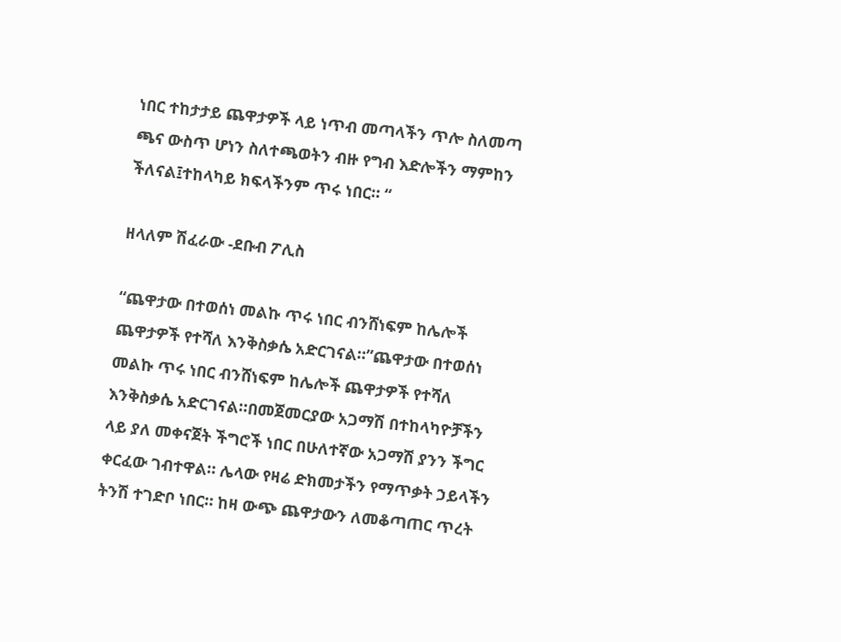ነበር ተከታታይ ጨዋታዎች ላይ ነጥብ መጣላችን ጥሎ ስለመጣ ጫና ውስጥ ሆነን ስለተጫወትን ብዙ የግብ እድሎችን ማምከን ችለናል፤ተከላካይ ክፍላችንም ጥሩ ነበር። “

ዘላለም ሽፈራው -ደቡብ ፖሊስ

“ጨዋታው በተወሰነ መልኩ ጥሩ ነበር ብንሸነፍም ከሌሎች ጨዋታዎች የተሻለ እንቅስቃሴ አድርገናል።”ጨዋታው በተወሰነ መልኩ ጥሩ ነበር ብንሸነፍም ከሌሎች ጨዋታዎች የተሻለ እንቅስቃሴ አድርገናል።በመጀመርያው አጋማሽ በተከላካዮቻችን ላይ ያለ መቀናጀት ችግሮች ነበር በሁለተኛው አጋማሽ ያንን ችግር ቀርፈው ገብተዋል። ሌላው የዛሬ ድክመታችን የማጥቃት ኃይላችን ትንሽ ተገድቦ ነበር። ከዛ ውጭ ጨዋታውን ለመቆጣጠር ጥረት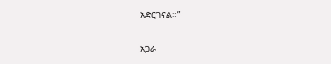አድርገናል።”

አጋራ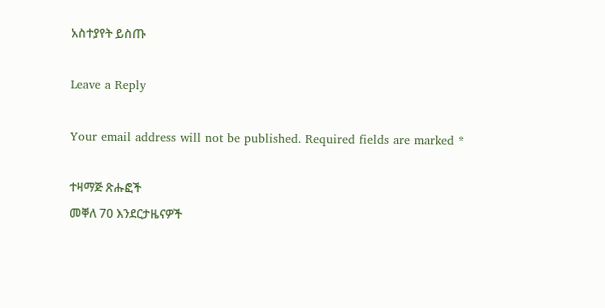አስተያየት ይስጡ

Leave a Reply

Your email address will not be published. Required fields are marked *

ተዛማጅ ጽሑፎች
መቐለ 70 እንደርታዜናዎች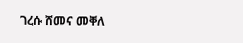ገረሱ ሸመና መቐለ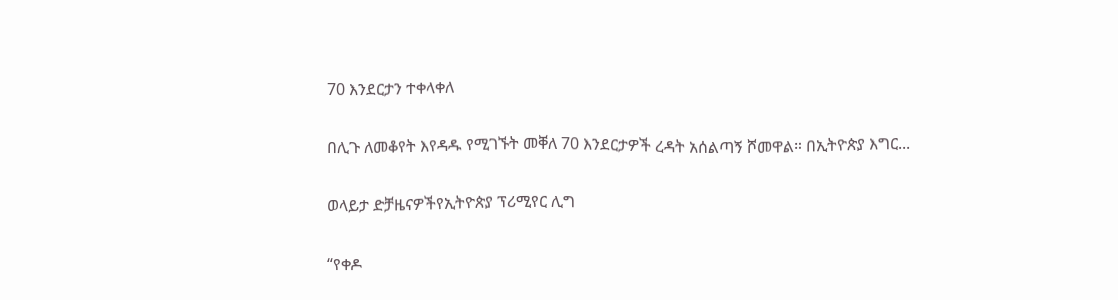70 እንደርታን ተቀላቀለ

በሊጉ ለመቆየት እየዳዱ የሚገኙት መቐለ 70 እንደርታዎች ረዳት አሰልጣኝ ሾመዋል። በኢትዮጵያ እግር...

ወላይታ ድቻዜናዎችየኢትዮጵያ ፕሪሚየር ሊግ

“የቀዶ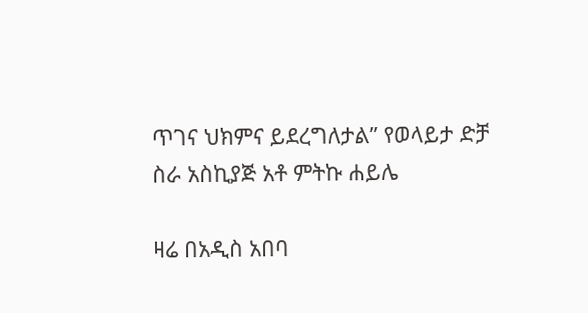ጥገና ህክምና ይደረግለታል” የወላይታ ድቻ ስራ አስኪያጅ አቶ ምትኩ ሐይሌ

ዛሬ በአዲስ አበባ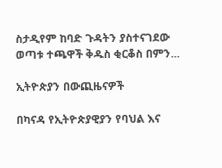ስታዲየም ከባድ ጉዳትን ያስተናገደው ወጣቱ ተጫዋች ቅዱስ ቂርቆስ በምን...

ኢትዮጵያን በውጪዜናዎች

በካናዳ የኢትዮጵያዊያን የባህል እና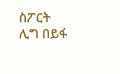ስፖርት ሊግ በይፋ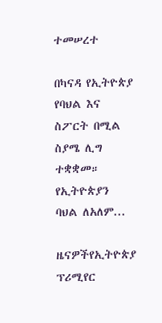ተመሠረተ

በካናዳ የኢትዮጵያ የባህል እና ስፖርት በሚል ስያሜ ሊግ ተቋቋመ። የኢትዮጵያን ባህል ለአለም...

ዜናዎችየኢትዮጵያ ፕሪሚየር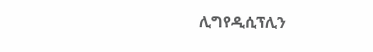ሊግየዲሲፕሊን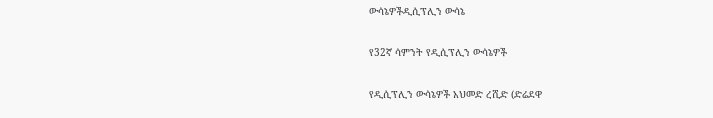ውሳኔዎችዲሲፕሊን ውሳኔ

የ32ኛ ሳምንት የዲሲፕሊን ውሳኔዎች

የዲሲፕሊን ውሳኔዎች አህመድ ረሺድ (ድሬደዋ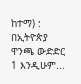ከተማ) : በኢትዮጵያ ዋንጫ ውድድር 1 እንዲሁም...